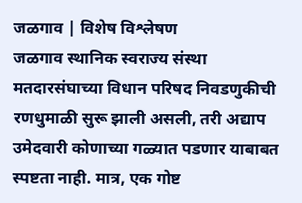जळगाव | विशेष विश्लेषण
जळगाव स्थानिक स्वराज्य संस्था मतदारसंघाच्या विधान परिषद निवडणुकीची रणधुमाळी सुरू झाली असली, तरी अद्याप उमेदवारी कोणाच्या गळ्यात पडणार याबाबत स्पष्टता नाही. मात्र, एक गोष्ट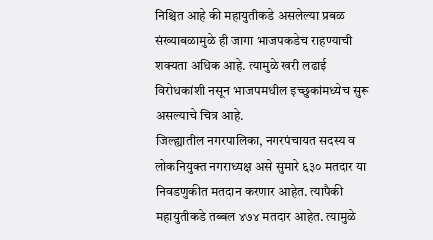निश्चित आहे की महायुतीकडे असलेल्या प्रबळ संख्याबळामुळे ही जागा भाजपकडेच राहण्याची शक्यता अधिक आहे. त्यामुळे खरी लढाई विरोधकांशी नसून भाजपमधील इच्छुकांमध्येच सुरू असल्याचे चित्र आहे.
जिल्ह्यातील नगरपालिका, नगरपंचायत सदस्य व लोकनियुक्त नगराध्यक्ष असे सुमारे ६३० मतदार या निवडणुकीत मतदान करणार आहेत. त्यापैकी महायुतीकडे तब्बल ४७४ मतदार आहेत. त्यामुळे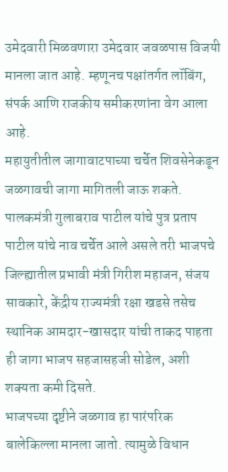उमेदवारी मिळवणारा उमेदवार जवळपास विजयी मानला जात आहे. म्हणूनच पक्षांतर्गत लॉबिंग, संपर्क आणि राजकीय समीकरणांना वेग आला आहे.
महायुतीतील जागावाटपाच्या चर्चेत शिवसेनेकडून जळगावची जागा मागितली जाऊ शकते. पालकमंत्री गुलाबराव पाटील यांचे पुत्र प्रताप पाटील यांचे नाव चर्चेत आले असले तरी भाजपचे जिल्ह्यातील प्रभावी मंत्री गिरीश महाजन, संजय सावकारे, केंद्रीय राज्यमंत्री रक्षा खडसे तसेच स्थानिक आमदार-खासदार यांची ताकद पाहता ही जागा भाजप सहजासहजी सोडेल, अशी शक्यता कमी दिसते.
भाजपच्या दृष्टीने जळगाव हा पारंपरिक बालेकिल्ला मानला जातो. त्यामुळे विधान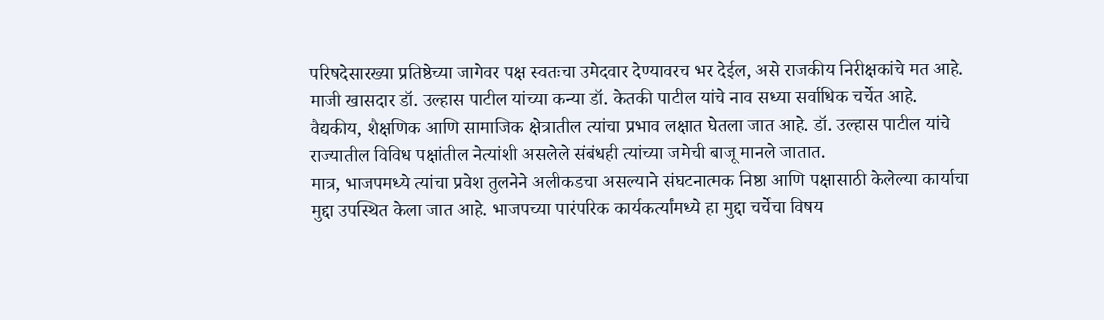परिषदेसारख्या प्रतिष्ठेच्या जागेवर पक्ष स्वतःचा उमेदवार देण्यावरच भर देईल, असे राजकीय निरीक्षकांचे मत आहे.
माजी खासदार डॉ. उल्हास पाटील यांच्या कन्या डॉ. केतकी पाटील यांचे नाव सध्या सर्वाधिक चर्चेत आहे. वैद्यकीय, शैक्षणिक आणि सामाजिक क्षेत्रातील त्यांचा प्रभाव लक्षात घेतला जात आहे. डॉ. उल्हास पाटील यांचे राज्यातील विविध पक्षांतील नेत्यांशी असलेले संबंधही त्यांच्या जमेची बाजू मानले जातात.
मात्र, भाजपमध्ये त्यांचा प्रवेश तुलनेने अलीकडचा असल्याने संघटनात्मक निष्ठा आणि पक्षासाठी केलेल्या कार्याचा मुद्दा उपस्थित केला जात आहे. भाजपच्या पारंपरिक कार्यकर्त्यांमध्ये हा मुद्दा चर्चेचा विषय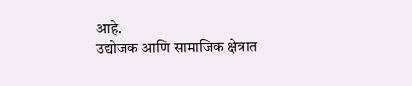आहे.
उद्योजक आणि सामाजिक क्षेत्रात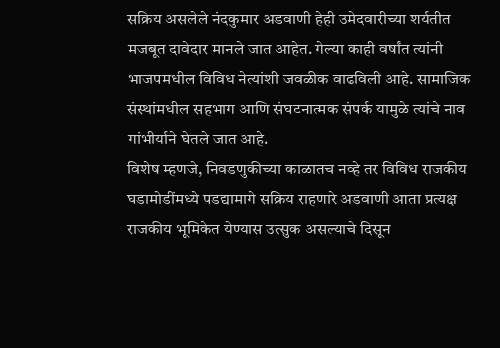सक्रिय असलेले नंदकुमार अडवाणी हेही उमेदवारीच्या शर्यतीत मजबूत दावेदार मानले जात आहेत. गेल्या काही वर्षांत त्यांनी भाजपमधील विविध नेत्यांशी जवळीक वाढविली आहे. सामाजिक संस्थांमधील सहभाग आणि संघटनात्मक संपर्क यामुळे त्यांचे नाव गांभीर्याने घेतले जात आहे.
विशेष म्हणजे, निवडणुकीच्या काळातच नव्हे तर विविध राजकीय घडामोडींमध्ये पडद्यामागे सक्रिय राहणारे अडवाणी आता प्रत्यक्ष राजकीय भूमिकेत येण्यास उत्सुक असल्याचे दिसून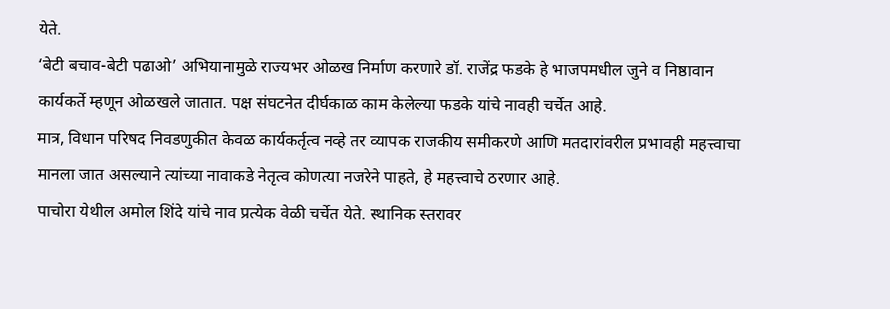येते.
‘बेटी बचाव-बेटी पढाओ’ अभियानामुळे राज्यभर ओळख निर्माण करणारे डॉ. राजेंद्र फडके हे भाजपमधील जुने व निष्ठावान कार्यकर्ते म्हणून ओळखले जातात. पक्ष संघटनेत दीर्घकाळ काम केलेल्या फडके यांचे नावही चर्चेत आहे.
मात्र, विधान परिषद निवडणुकीत केवळ कार्यकर्तृत्व नव्हे तर व्यापक राजकीय समीकरणे आणि मतदारांवरील प्रभावही महत्त्वाचा मानला जात असल्याने त्यांच्या नावाकडे नेतृत्व कोणत्या नजरेने पाहते, हे महत्त्वाचे ठरणार आहे.
पाचोरा येथील अमोल शिंदे यांचे नाव प्रत्येक वेळी चर्चेत येते. स्थानिक स्तरावर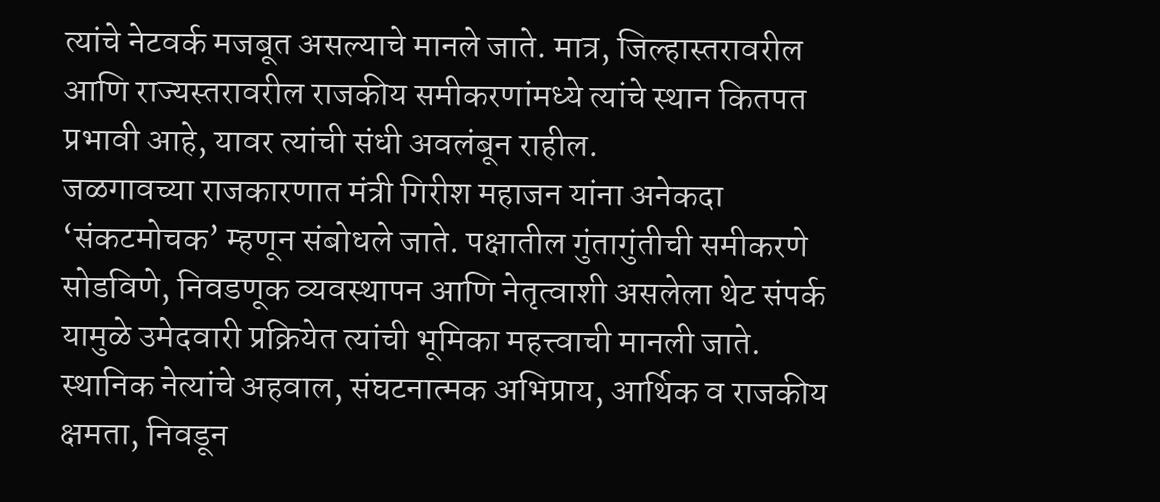त्यांचे नेटवर्क मजबूत असल्याचे मानले जाते. मात्र, जिल्हास्तरावरील आणि राज्यस्तरावरील राजकीय समीकरणांमध्ये त्यांचे स्थान कितपत प्रभावी आहे, यावर त्यांची संधी अवलंबून राहील.
जळगावच्या राजकारणात मंत्री गिरीश महाजन यांना अनेकदा ‘संकटमोचक’ म्हणून संबोधले जाते. पक्षातील गुंतागुंतीची समीकरणे सोडविणे, निवडणूक व्यवस्थापन आणि नेतृत्वाशी असलेला थेट संपर्क यामुळे उमेदवारी प्रक्रियेत त्यांची भूमिका महत्त्वाची मानली जाते.
स्थानिक नेत्यांचे अहवाल, संघटनात्मक अभिप्राय, आर्थिक व राजकीय क्षमता, निवडून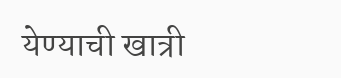येण्याची खात्री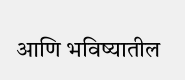आणि भविष्यातील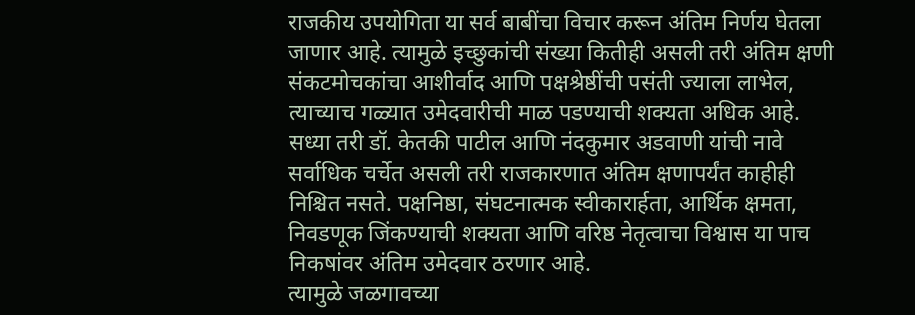राजकीय उपयोगिता या सर्व बाबींचा विचार करून अंतिम निर्णय घेतला जाणार आहे. त्यामुळे इच्छुकांची संख्या कितीही असली तरी अंतिम क्षणी संकटमोचकांचा आशीर्वाद आणि पक्षश्रेष्ठींची पसंती ज्याला लाभेल, त्याच्याच गळ्यात उमेदवारीची माळ पडण्याची शक्यता अधिक आहे.
सध्या तरी डॉ. केतकी पाटील आणि नंदकुमार अडवाणी यांची नावे सर्वाधिक चर्चेत असली तरी राजकारणात अंतिम क्षणापर्यंत काहीही निश्चित नसते. पक्षनिष्ठा, संघटनात्मक स्वीकारार्हता, आर्थिक क्षमता, निवडणूक जिंकण्याची शक्यता आणि वरिष्ठ नेतृत्वाचा विश्वास या पाच निकषांवर अंतिम उमेदवार ठरणार आहे.
त्यामुळे जळगावच्या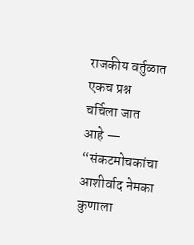राजकीय वर्तुळात एकच प्रश्न चर्चिला जात आहे — “संकटमोचकांचा आशीर्वाद नेमका कुणाला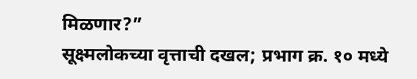मिळणार?”
सूक्ष्मलोकच्या वृत्ताची दखल; प्रभाग क्र. १० मध्ये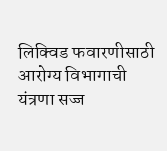लिक्विड फवारणीसाठी आरोग्य विभागाची यंत्रणा सज्ज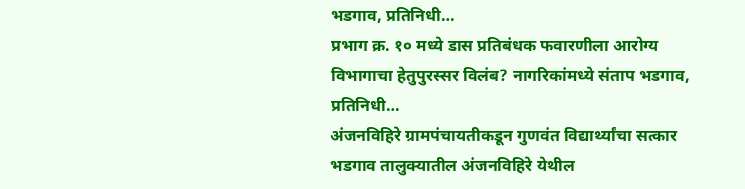भडगाव, प्रतिनिधी…
प्रभाग क्र. १० मध्ये डास प्रतिबंधक फवारणीला आरोग्य विभागाचा हेतुपुरस्सर विलंब? नागरिकांमध्ये संताप भडगाव, प्रतिनिधी…
अंजनविहिरे ग्रामपंचायतीकडून गुणवंत विद्यार्थ्यांचा सत्कार भडगाव तालुक्यातील अंजनविहिरे येथील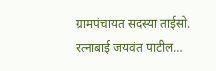ग्रामपंचायत सदस्या ताईसो. रत्नाबाई जयवंत पाटील…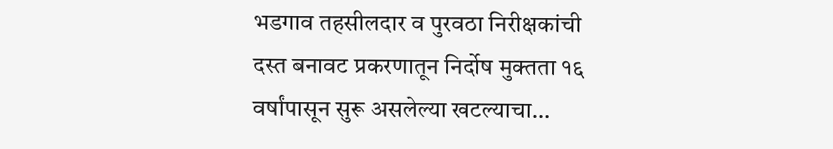भडगाव तहसीलदार व पुरवठा निरीक्षकांची दस्त बनावट प्रकरणातून निर्दोष मुक्तता १६ वर्षांपासून सुरू असलेल्या खटल्याचा…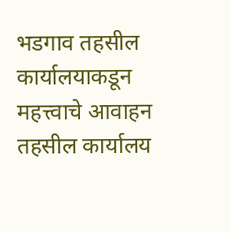भडगाव तहसील कार्यालयाकडून महत्त्वाचे आवाहन तहसील कार्यालय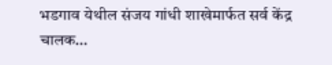भडगाव येथील संजय गांधी शाखेमार्फत सर्व केंद्र चालक…